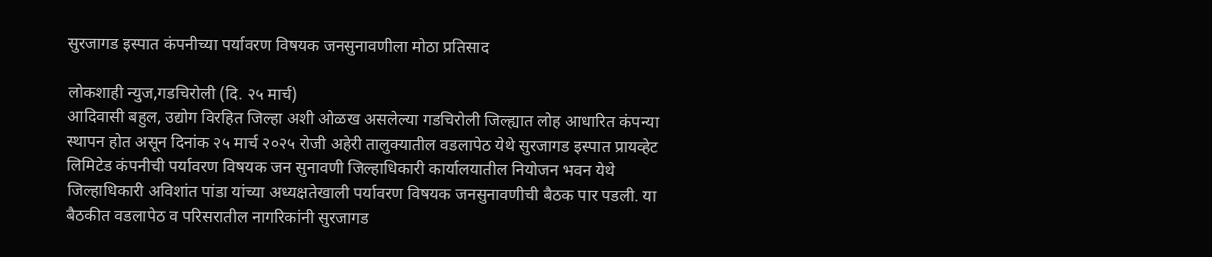सुरजागड इस्पात कंपनीच्या पर्यावरण विषयक जनसुनावणीला मोठा प्रतिसाद

लोकशाही न्युज,गडचिरोली (दि. २५ मार्च)
आदिवासी बहुल, उद्योग विरहित जिल्हा अशी ओळख असलेल्या गडचिरोली जिल्ह्यात लोह आधारित कंपन्या स्थापन होत असून दिनांक २५ मार्च २०२५ रोजी अहेरी तालुक्यातील वडलापेठ येथे सुरजागड इस्पात प्रायव्हेट लिमिटेड कंपनीची पर्यावरण विषयक जन सुनावणी जिल्हाधिकारी कार्यालयातील नियोजन भवन येथे जिल्हाधिकारी अविशांत पांडा यांच्या अध्यक्षतेखाली पर्यावरण विषयक जनसुनावणीची बैठक पार पडली. या बैठकीत वडलापेठ व परिसरातील नागरिकांनी सुरजागड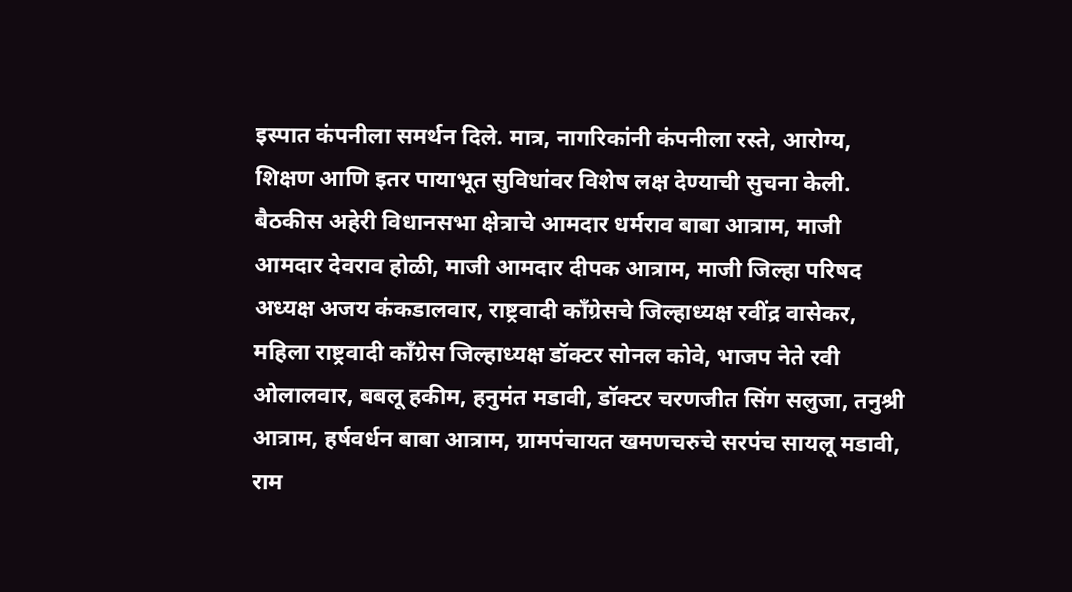इस्पात कंपनीला समर्थन दिले. मात्र, नागरिकांनी कंपनीला रस्ते, आरोग्य, शिक्षण आणि इतर पायाभूत सुविधांवर विशेष लक्ष देण्याची सुचना केली.
बैठकीस अहेरी विधानसभा क्षेत्राचे आमदार धर्मराव बाबा आत्राम, माजी आमदार देवराव होळी, माजी आमदार दीपक आत्राम, माजी जिल्हा परिषद अध्यक्ष अजय कंकडालवार, राष्ट्रवादी काँग्रेसचे जिल्हाध्यक्ष रवींद्र वासेकर, महिला राष्ट्रवादी काँग्रेस जिल्हाध्यक्ष डॉक्टर सोनल कोवे, भाजप नेते रवी ओलालवार, बबलू हकीम, हनुमंत मडावी, डॉक्टर चरणजीत सिंग सलुजा, तनुश्री आत्राम, हर्षवर्धन बाबा आत्राम, ग्रामपंचायत खमणचरुचे सरपंच सायलू मडावी, राम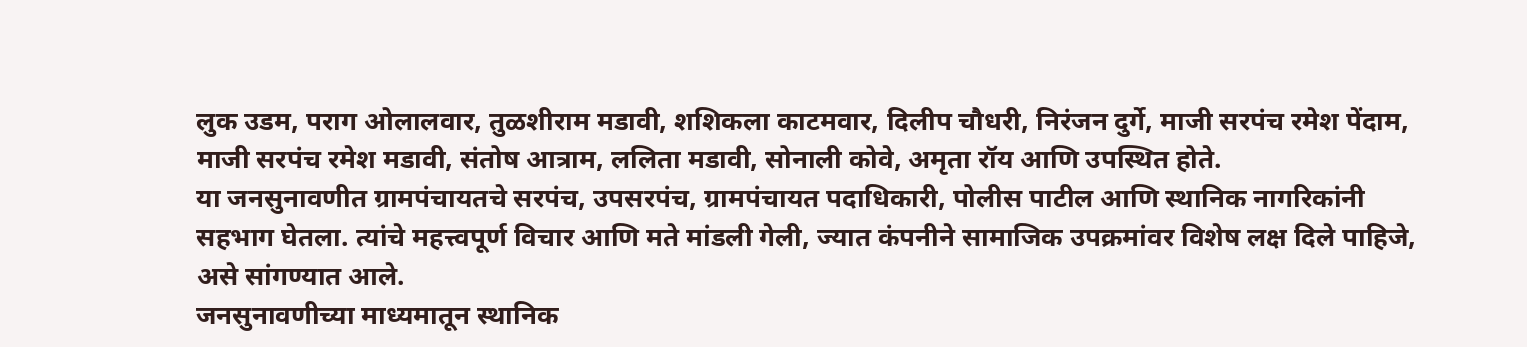लुक उडम, पराग ओलालवार, तुळशीराम मडावी, शशिकला काटमवार, दिलीप चौधरी, निरंजन दुर्गे, माजी सरपंच रमेश पेंदाम, माजी सरपंच रमेश मडावी, संतोष आत्राम, ललिता मडावी, सोनाली कोवे, अमृता रॉय आणि उपस्थित होते.
या जनसुनावणीत ग्रामपंचायतचे सरपंच, उपसरपंच, ग्रामपंचायत पदाधिकारी, पोलीस पाटील आणि स्थानिक नागरिकांनी सहभाग घेतला. त्यांचे महत्त्वपूर्ण विचार आणि मते मांडली गेली, ज्यात कंपनीने सामाजिक उपक्रमांवर विशेष लक्ष दिले पाहिजे, असे सांगण्यात आले.
जनसुनावणीच्या माध्यमातून स्थानिक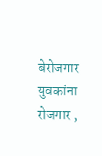बेरोजगार युवकांना रोजगार ,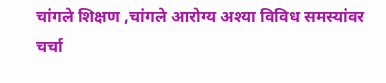चांगले शिक्षण ,चांगले आरोग्य अश्या विविध समस्यांवर चर्चा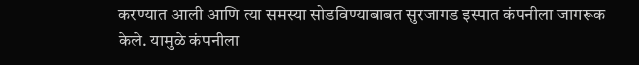करण्यात आली आणि त्या समस्या सोडविण्याबाबत सुरजागड इस्पात कंपनीला जागरूक केले. यामुळे कंपनीला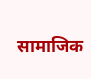सामाजिक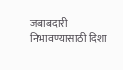जबाबदारी निभावण्यासाठी दिशा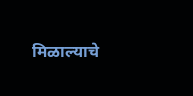मिळाल्याचे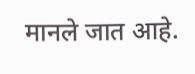मानले जात आहे.